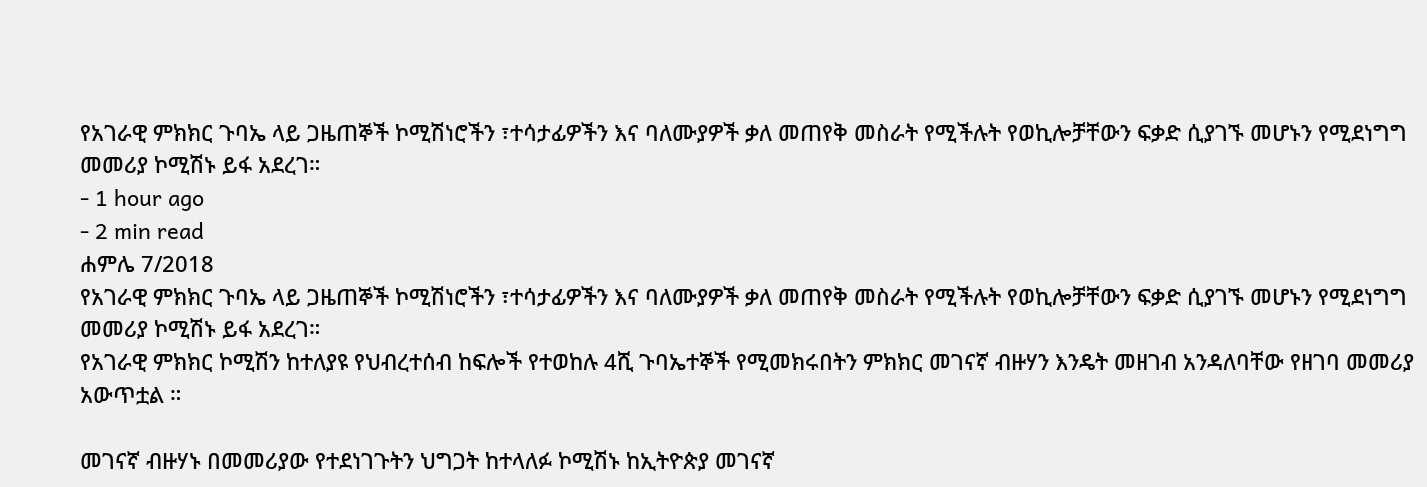የአገራዊ ምክክር ጉባኤ ላይ ጋዜጠኞች ኮሚሽነሮችን ፣ተሳታፊዎችን እና ባለሙያዎች ቃለ መጠየቅ መስራት የሚችሉት የወኪሎቻቸውን ፍቃድ ሲያገኙ መሆኑን የሚደነግግ መመሪያ ኮሚሽኑ ይፋ አደረገ።
- 1 hour ago
- 2 min read
ሐምሌ 7/2018
የአገራዊ ምክክር ጉባኤ ላይ ጋዜጠኞች ኮሚሽነሮችን ፣ተሳታፊዎችን እና ባለሙያዎች ቃለ መጠየቅ መስራት የሚችሉት የወኪሎቻቸውን ፍቃድ ሲያገኙ መሆኑን የሚደነግግ መመሪያ ኮሚሽኑ ይፋ አደረገ።
የአገራዊ ምክክር ኮሚሽን ከተለያዩ የህብረተሰብ ከፍሎች የተወከሉ 4ሺ ጉባኤተኞች የሚመክሩበትን ምክክር መገናኛ ብዙሃን እንዴት መዘገብ አንዳለባቸው የዘገባ መመሪያ አውጥቷል ።

መገናኛ ብዙሃኑ በመመሪያው የተደነገጉትን ህግጋት ከተላለፉ ኮሚሽኑ ከኢትዮጵያ መገናኛ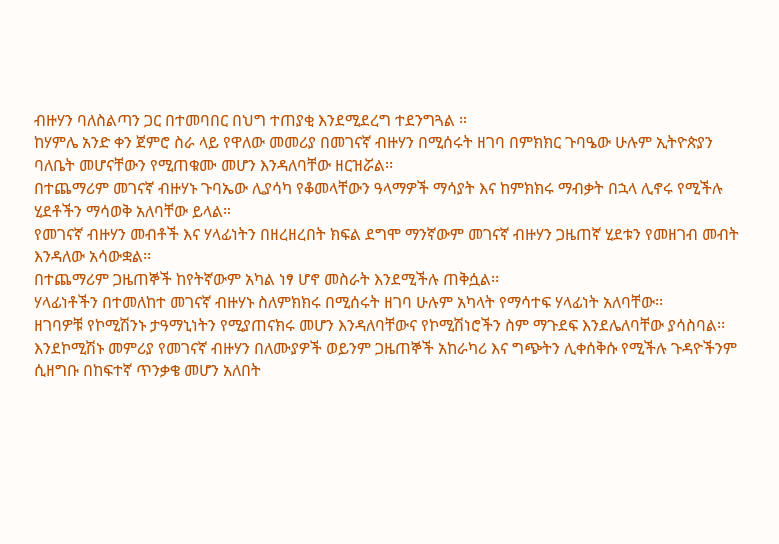ብዙሃን ባለስልጣን ጋር በተመባበር በህግ ተጠያቂ እንደሚደረግ ተደንግጓል ።
ከሃምሌ አንድ ቀን ጀምሮ ስራ ላይ የዋለው መመሪያ በመገናኛ ብዙሃን በሚሰሩት ዘገባ በምክክር ጉባዔው ሁሉም ኢትዮጵያን ባለቤት መሆናቸውን የሚጠቁሙ መሆን እንዳለባቸው ዘርዝሯል፡፡
በተጨማሪም መገናኛ ብዙሃኑ ጉባኤው ሊያሳካ የቆመላቸውን ዓላማዎች ማሳያት እና ከምክክሩ ማብቃት በኋላ ሊኖሩ የሚችሉ ሂደቶችን ማሳወቅ አለባቸው ይላል።
የመገናኛ ብዙሃን መብቶች እና ሃላፊነትን በዘረዘረበት ክፍል ደግሞ ማንኛውም መገናኛ ብዙሃን ጋዜጠኛ ሂደቱን የመዘገብ መብት እንዳለው አሳውቋል፡፡
በተጨማሪም ጋዜጠኞች ከየትኛውም አካል ነፃ ሆኖ መስራት እንደሚችሉ ጠቅሷል፡፡
ሃላፊነቶችን በተመለከተ መገናኛ ብዙሃኑ ስለምክክሩ በሚሰሩት ዘገባ ሁሉም አካላት የማሳተፍ ሃላፊነት አለባቸው፡፡
ዘገባዎቹ የኮሚሽንኑ ታዓማኒነትን የሚያጠናክሩ መሆን እንዳለባቸውና የኮሚሽነሮችን ስም ማጉደፍ እንደሌለባቸው ያሳስባል፡፡
እንደኮሚሽኑ መምሪያ የመገናኛ ብዙሃን በለሙያዎች ወይንም ጋዜጠኞች አከራካሪ እና ግጭትን ሊቀሰቅሱ የሚችሉ ጉዳዮችንም ሲዘግቡ በከፍተኛ ጥንቃቄ መሆን አለበት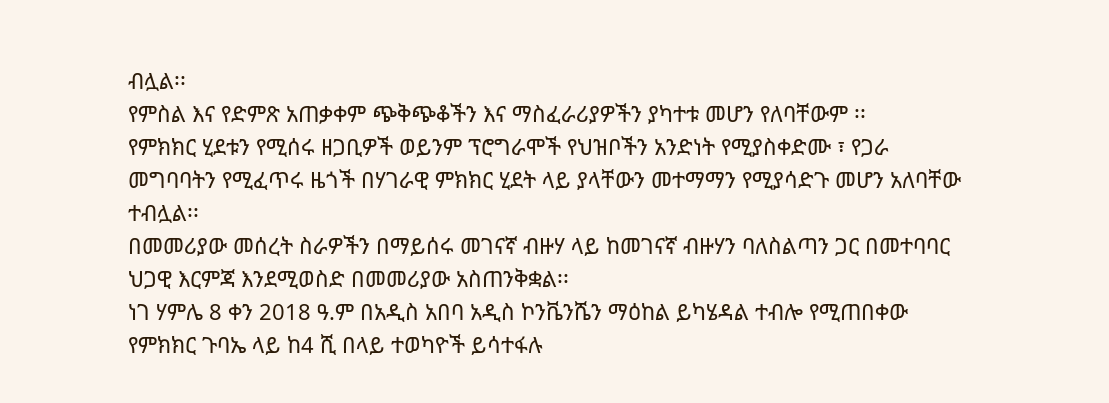ብሏል፡፡
የምስል እና የድምጽ አጠቃቀም ጭቅጭቆችን እና ማስፈራሪያዎችን ያካተቱ መሆን የለባቸውም ፡፡
የምክክር ሂደቱን የሚሰሩ ዘጋቢዎች ወይንም ፕሮግራሞች የህዝቦችን አንድነት የሚያስቀድሙ ፣ የጋራ መግባባትን የሚፈጥሩ ዜጎች በሃገራዊ ምክክር ሂደት ላይ ያላቸውን መተማማን የሚያሳድጉ መሆን አለባቸው ተብሏል፡፡
በመመሪያው መሰረት ስራዎችን በማይሰሩ መገናኛ ብዙሃ ላይ ከመገናኛ ብዙሃን ባለስልጣን ጋር በመተባባር ህጋዊ እርምጃ እንደሚወስድ በመመሪያው አስጠንቅቋል፡፡
ነገ ሃምሌ 8 ቀን 2018 ዓ.ም በአዲስ አበባ አዲስ ኮንቬንሼን ማዕከል ይካሄዳል ተብሎ የሚጠበቀው የምክክር ጉባኤ ላይ ከ4 ሺ በላይ ተወካዮች ይሳተፋሉ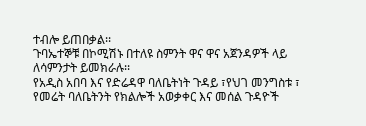ተብሎ ይጠበቃል፡፡
ጉባኤተኞቹ በኮሚሽኑ በተለዩ ስምንት ዋና ዋና አጀንዳዎች ላይ ለሳምንታት ይመክራሉ፡፡
የአዲስ አበባ እና የድሬዳዋ ባለቤትነት ጉዳይ ፣የህገ መንግስቱ ፣ የመሬት ባለቤትንት የክልሎች አወቃቀር እና መሰል ጉዳዮች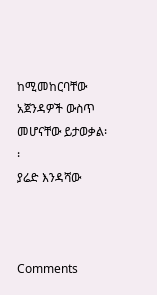ከሚመከርባቸው አጀንዳዎች ውስጥ መሆናቸው ይታወቃል፡፡
ያሬድ እንዳሻው



Comments